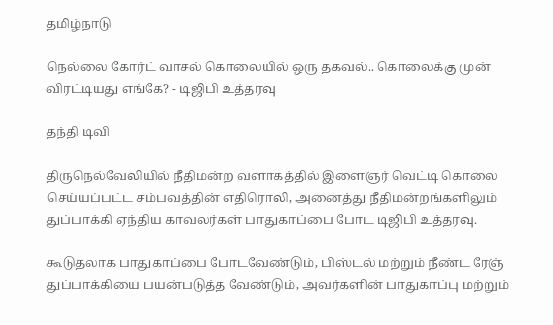தமிழ்நாடு

நெல்லை கோர்ட் வாசல் கொலையில் ஒரு தகவல்.. கொலைக்கு முன் விரட்டியது எங்கே? - டிஜிபி உத்தரவு

தந்தி டிவி

திருநெல்வேலியில் நீதிமன்ற வளாகத்தில் இளைஞர் வெட்டி கொலை செய்யப்பட்ட சம்பவத்தின் எதிரொலி, அனைத்து நீதிமன்றங்களிலும் துப்பாக்கி ஏந்திய காவலர்கள் பாதுகாப்பை போட டிஜிபி உத்தரவு.

கூடுதலாக பாதுகாப்பை போடவேண்டும், பிஸ்டல் மற்றும் நீண்ட ரேஞ் துப்பாக்கியை பயன்படுத்த வேண்டும், அவர்களின் பாதுகாப்பு மற்றும்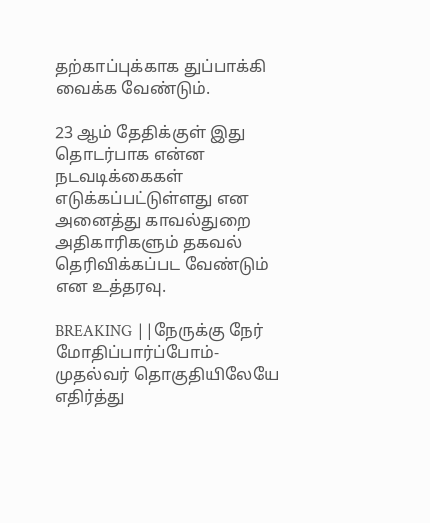தற்காப்புக்காக துப்பாக்கி வைக்க வேண்டும்.

23 ஆம் தேதிக்குள் இது தொடர்பாக என்ன நடவடிக்கைகள் எடுக்கப்பட்டுள்ளது என அனைத்து காவல்துறை அதிகாரிகளும் தகவல் தெரிவிக்கப்பட வேண்டும் என உத்தரவு.

BREAKING ||நேருக்கு நேர் மோதிப்பார்ப்போம்-முதல்வர் தொகுதியிலேயே எதிர்த்து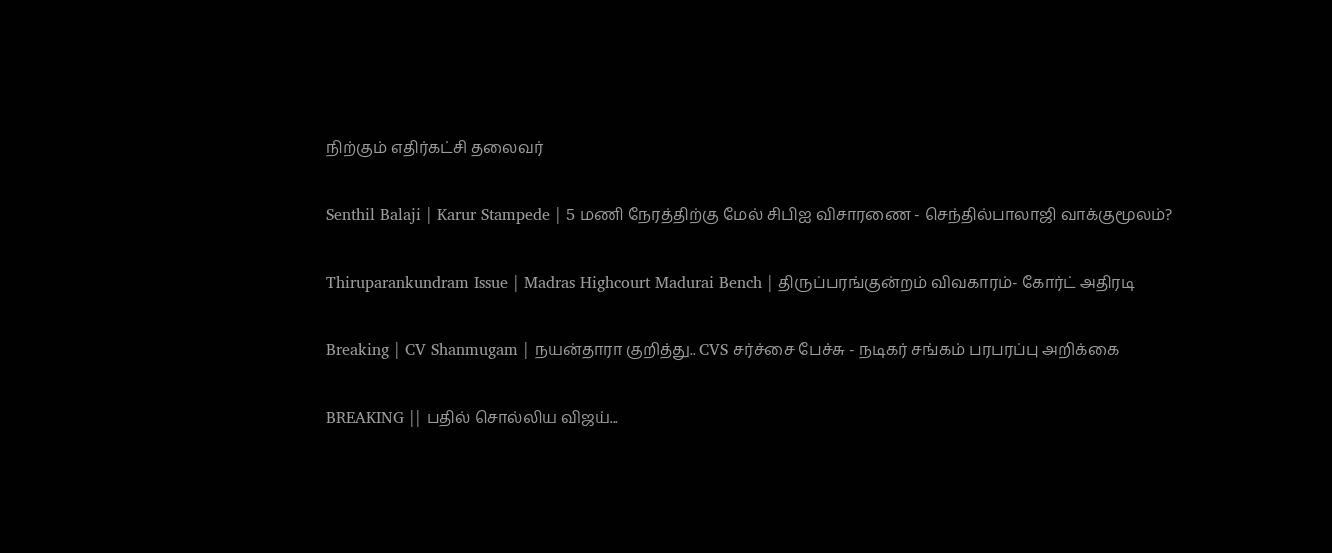நிற்கும் எதிர்கட்சி தலைவர்

Senthil Balaji | Karur Stampede | 5 மணி நேரத்திற்கு மேல் சிபிஐ விசாரணை - செந்தில்பாலாஜி வாக்குமூலம்?

Thiruparankundram Issue | Madras Highcourt Madurai Bench | திருப்பரங்குன்றம் விவகாரம்- கோர்ட் அதிரடி

Breaking | CV Shanmugam | நயன்தாரா குறித்து.. CVS சர்ச்சை பேச்சு - நடிகர் சங்கம் பரபரப்பு அறிக்கை

BREAKING || பதில் சொல்லிய விஜய்...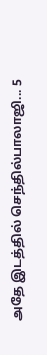அதே இடத்தில் செந்தில்பாலாஜி... 5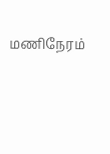மணிநேரம்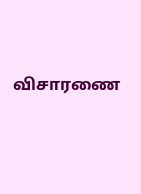விசாரணை